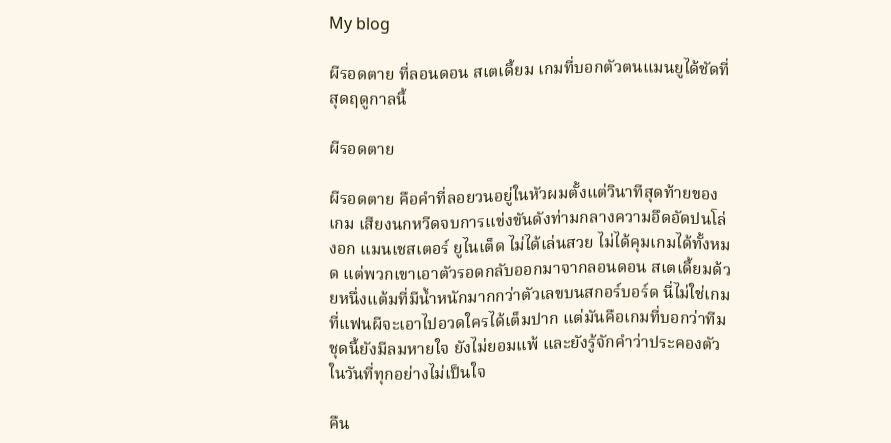My blog

ผีรอดตาย ที่ลอนดอน สเตเดี้ยม เกมที่บอกตัวตนแมนยูได้ชัดที่สุดฤดูกาลนี้

ผีรอดตาย

ผีรอดตาย คือคำที่ลอยวนอยู่ในหัวผมตั้งแต่วินาทีสุดท้ายของเกม เสียงนกหวีดจบการแข่งขันดังท่ามกลางความอึดอัดปนโล่งอก แมนเชสเตอร์ ยูไนเต็ด ไม่ได้เล่นสวย ไม่ได้คุมเกมได้ทั้งหมด แต่พวกเขาเอาตัวรอดกลับออกมาจากลอนดอน สเตเดี้ยมด้วยหนึ่งแต้มที่มีน้ำหนักมากกว่าตัวเลขบนสกอร์บอร์ด นี่ไม่ใช่เกมที่แฟนผีจะเอาไปอวดใครได้เต็มปาก แต่มันคือเกมที่บอกว่าทีมชุดนี้ยังมีลมหายใจ ยังไม่ยอมแพ้ และยังรู้จักคำว่าประคองตัวในวันที่ทุกอย่างไม่เป็นใจ

คืน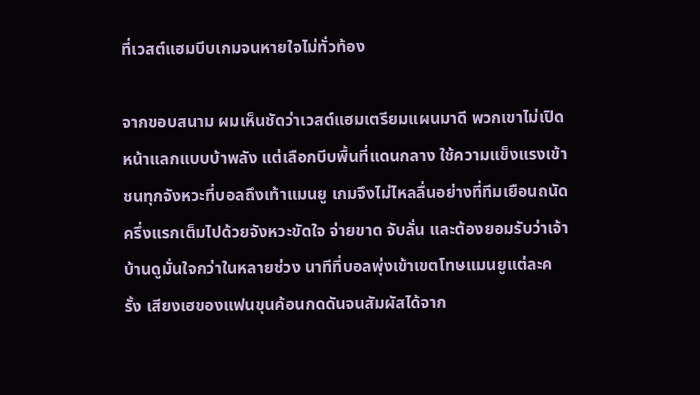ที่เวสต์แฮมบีบเกมจนหายใจไม่ทั่วท้อง

จากขอบสนาม ผมเห็นชัดว่าเวสต์แฮมเตรียมแผนมาดี พวกเขาไม่เปิดหน้าแลกแบบบ้าพลัง แต่เลือกบีบพื้นที่แดนกลาง ใช้ความแข็งแรงเข้าชนทุกจังหวะที่บอลถึงเท้าแมนยู เกมจึงไม่ไหลลื่นอย่างที่ทีมเยือนถนัด ครึ่งแรกเต็มไปด้วยจังหวะขัดใจ จ่ายขาด จับลั่น และต้องยอมรับว่าเจ้าบ้านดูมั่นใจกว่าในหลายช่วง นาทีที่บอลพุ่งเข้าเขตโทษแมนยูแต่ละครั้ง เสียงเฮของแฟนขุนค้อนกดดันจนสัมผัสได้จาก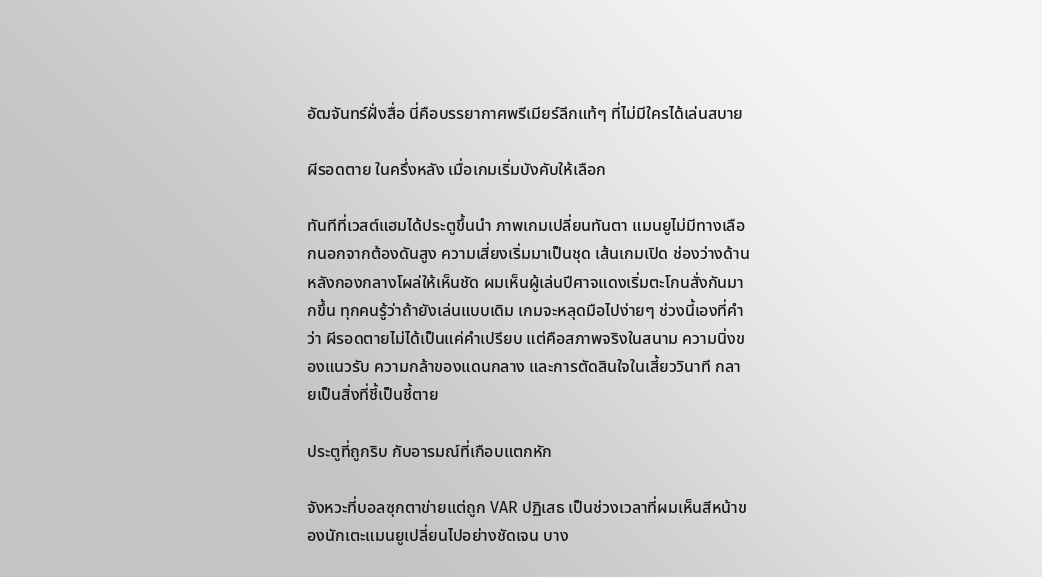อัฒจันทร์ฝั่งสื่อ นี่คือบรรยากาศพรีเมียร์ลีกแท้ๆ ที่ไม่มีใครได้เล่นสบาย

ผีรอดตาย ในครึ่งหลัง เมื่อเกมเริ่มบังคับให้เลือก

ทันทีที่เวสต์แฮมได้ประตูขึ้นนำ ภาพเกมเปลี่ยนทันตา แมนยูไม่มีทางเลือกนอกจากต้องดันสูง ความเสี่ยงเริ่มมาเป็นชุด เส้นเกมเปิด ช่องว่างด้านหลังกองกลางโผล่ให้เห็นชัด ผมเห็นผู้เล่นปีศาจแดงเริ่มตะโกนสั่งกันมากขึ้น ทุกคนรู้ว่าถ้ายังเล่นแบบเดิม เกมจะหลุดมือไปง่ายๆ ช่วงนี้เองที่คำว่า ผีรอดตายไม่ได้เป็นแค่คำเปรียบ แต่คือสภาพจริงในสนาม ความนิ่งของแนวรับ ความกล้าของแดนกลาง และการตัดสินใจในเสี้ยววินาที กลายเป็นสิ่งที่ชี้เป็นชี้ตาย

ประตูที่ถูกริบ กับอารมณ์ที่เกือบแตกหัก

จังหวะที่บอลซุกตาข่ายแต่ถูก VAR ปฏิเสธ เป็นช่วงเวลาที่ผมเห็นสีหน้าของนักเตะแมนยูเปลี่ยนไปอย่างชัดเจน บาง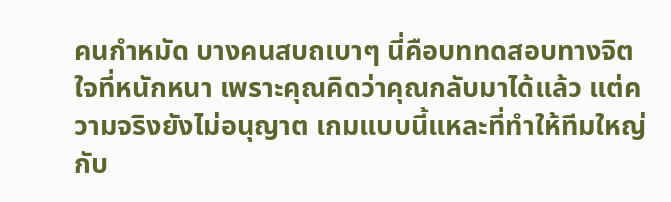คนกำหมัด บางคนสบถเบาๆ นี่คือบททดสอบทางจิตใจที่หนักหนา เพราะคุณคิดว่าคุณกลับมาได้แล้ว แต่ความจริงยังไม่อนุญาต เกมแบบนี้แหละที่ทำให้ทีมใหญ่กับ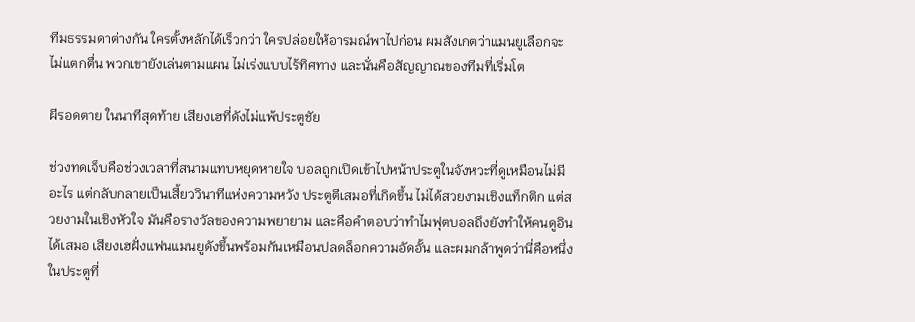ทีมธรรมดาต่างกัน ใครตั้งหลักได้เร็วกว่า ใครปล่อยให้อารมณ์พาไปก่อน ผมสังเกตว่าแมนยูเลือกจะไม่แตกตื่น พวกเขายังเล่นตามแผน ไม่เร่งแบบไร้ทิศทาง และนั่นคือสัญญาณของทีมที่เริ่มโต

ผีรอดตาย ในนาทีสุดท้าย เสียงเฮที่ดังไม่แพ้ประตูชัย

ช่วงทดเจ็บคือช่วงเวลาที่สนามแทบหยุดหายใจ บอลถูกเปิดเข้าไปหน้าประตูในจังหวะที่ดูเหมือนไม่มีอะไร แต่กลับกลายเป็นเสี้ยววินาทีแห่งความหวัง ประตูตีเสมอที่เกิดขึ้น ไม่ได้สวยงามเชิงแท็กติก แต่สวยงามในเชิงหัวใจ มันคือรางวัลของความพยายาม และคือคำตอบว่าทำไมฟุตบอลถึงยังทำให้คนดูอินได้เสมอ เสียงเฮฝั่งแฟนแมนยูดังขึ้นพร้อมกันเหมือนปลดล็อกความอัดอั้น และผมกล้าพูดว่านี่คือหนึ่งในประตูที่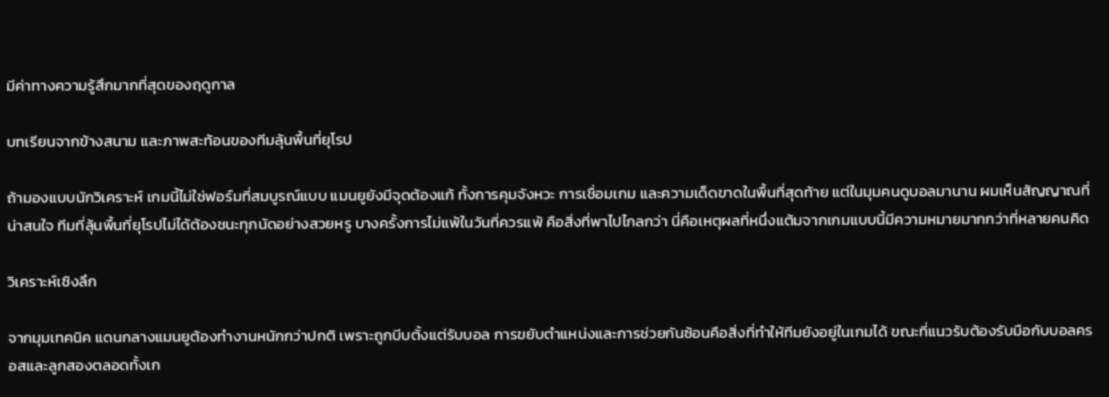มีค่าทางความรู้สึกมากที่สุดของฤดูกาล

บทเรียนจากข้างสนาม และภาพสะท้อนของทีมลุ้นพื้นที่ยุโรป

ถ้ามองแบบนักวิเคราะห์ เกมนี้ไม่ใช่ฟอร์มที่สมบูรณ์แบบ แมนยูยังมีจุดต้องแก้ ทั้งการคุมจังหวะ การเชื่อมเกม และความเด็ดขาดในพื้นที่สุดท้าย แต่ในมุมคนดูบอลมานาน ผมเห็นสัญญาณที่น่าสนใจ ทีมที่ลุ้นพื้นที่ยุโรปไม่ได้ต้องชนะทุกนัดอย่างสวยหรู บางครั้งการไม่แพ้ในวันที่ควรแพ้ คือสิ่งที่พาไปไกลกว่า นี่คือเหตุผลที่หนึ่งแต้มจากเกมแบบนี้มีความหมายมากกว่าที่หลายคนคิด

วิเคราะห์เชิงลึก

จากมุมเทคนิค แดนกลางแมนยูต้องทำงานหนักกว่าปกติ เพราะถูกบีบตั้งแต่รับบอล การขยับตำแหน่งและการช่วยกันซ้อนคือสิ่งที่ทำให้ทีมยังอยู่ในเกมได้ ขณะที่แนวรับต้องรับมือกับบอลครอสและลูกสองตลอดทั้งเก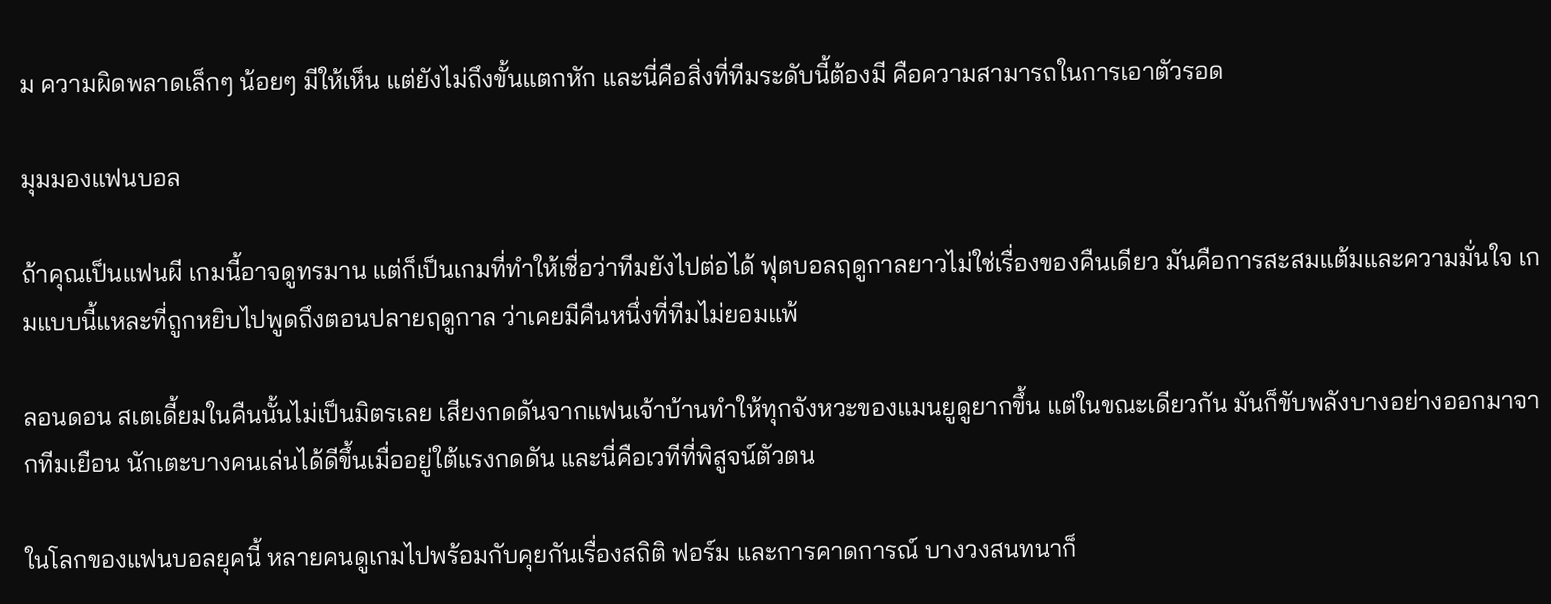ม ความผิดพลาดเล็กๆ น้อยๆ มีให้เห็น แต่ยังไม่ถึงขั้นแตกหัก และนี่คือสิ่งที่ทีมระดับนี้ต้องมี คือความสามารถในการเอาตัวรอด

มุมมองแฟนบอล

ถ้าคุณเป็นแฟนผี เกมนี้อาจดูทรมาน แต่ก็เป็นเกมที่ทำให้เชื่อว่าทีมยังไปต่อได้ ฟุตบอลฤดูกาลยาวไม่ใช่เรื่องของคืนเดียว มันคือการสะสมแต้มและความมั่นใจ เกมแบบนี้แหละที่ถูกหยิบไปพูดถึงตอนปลายฤดูกาล ว่าเคยมีคืนหนึ่งที่ทีมไม่ยอมแพ้

ลอนดอน สเตเดี้ยมในคืนนั้นไม่เป็นมิตรเลย เสียงกดดันจากแฟนเจ้าบ้านทำให้ทุกจังหวะของแมนยูดูยากขึ้น แต่ในขณะเดียวกัน มันก็ขับพลังบางอย่างออกมาจากทีมเยือน นักเตะบางคนเล่นได้ดีขึ้นเมื่ออยู่ใต้แรงกดดัน และนี่คือเวทีที่พิสูจน์ตัวตน

ในโลกของแฟนบอลยุคนี้ หลายคนดูเกมไปพร้อมกับคุยกันเรื่องสถิติ ฟอร์ม และการคาดการณ์ บางวงสนทนาก็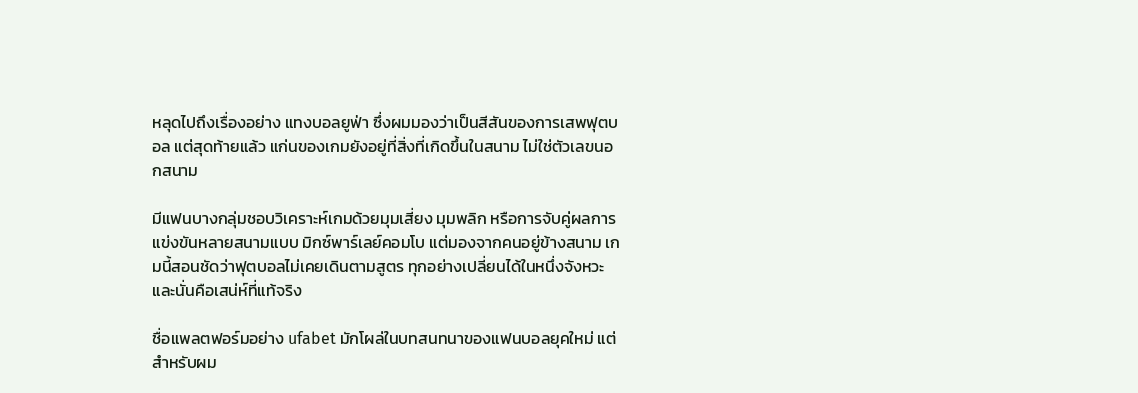หลุดไปถึงเรื่องอย่าง แทงบอลยูฟ่า ซึ่งผมมองว่าเป็นสีสันของการเสพฟุตบอล แต่สุดท้ายแล้ว แก่นของเกมยังอยู่ที่สิ่งที่เกิดขึ้นในสนาม ไม่ใช่ตัวเลขนอกสนาม

มีแฟนบางกลุ่มชอบวิเคราะห์เกมด้วยมุมเสี่ยง มุมพลิก หรือการจับคู่ผลการแข่งขันหลายสนามแบบ มิกซ์พาร์เลย์คอมโบ แต่มองจากคนอยู่ข้างสนาม เกมนี้สอนชัดว่าฟุตบอลไม่เคยเดินตามสูตร ทุกอย่างเปลี่ยนได้ในหนึ่งจังหวะ และนั่นคือเสน่ห์ที่แท้จริง

ชื่อแพลตฟอร์มอย่าง ufabet มักโผล่ในบทสนทนาของแฟนบอลยุคใหม่ แต่สำหรับผม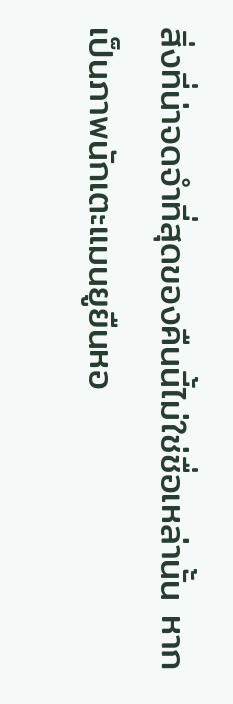สิ่งที่น่าจดจำที่สุดของคืนนี้ไม่ใช่ชื่อเหล่านั้น หากเป็นภาพนักเตะแมนยูยืนหอ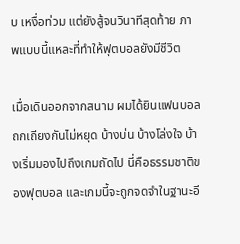บ เหงื่อท่วม แต่ยังสู้จนวินาทีสุดท้าย ภาพแบบนี้แหละที่ทำให้ฟุตบอลยังมีชีวิต

เมื่อเดินออกจากสนาม ผมได้ยินแฟนบอลถกเถียงกันไม่หยุด บ้างบ่น บ้างโล่งใจ บ้างเริ่มมองไปถึงเกมถัดไป นี่คือธรรมชาติของฟุตบอล และเกมนี้จะถูกจดจำในฐานะอี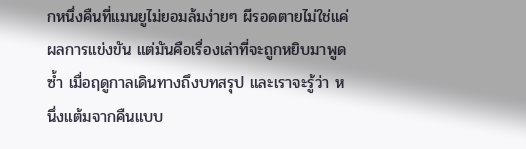กหนึ่งคืนที่แมนยูไม่ยอมล้มง่ายๆ ผีรอดตายไม่ใช่แค่ผลการแข่งขัน แต่มันคือเรื่องเล่าที่จะถูกหยิบมาพูดซ้ำ เมื่อฤดูกาลเดินทางถึงบทสรุป และเราจะรู้ว่า หนึ่งแต้มจากคืนแบบ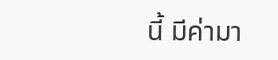นี้ มีค่ามา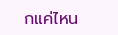กแค่ไหน